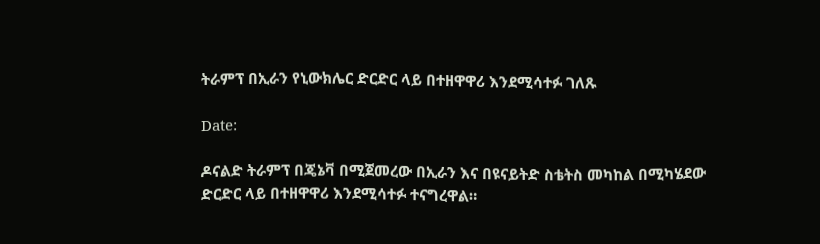ትራምፕ በኢራን የኒውክሌር ድርድር ላይ በተዘዋዋሪ እንደሚሳተፉ ገለጹ

Date:

ዶናልድ ትራምፕ በጄኔቫ በሚጀመረው በኢራን እና በዩናይትድ ስቴትስ መካከል በሚካሄደው ድርድር ላይ በተዘዋዋሪ እንደሚሳተፉ ተናግረዋል።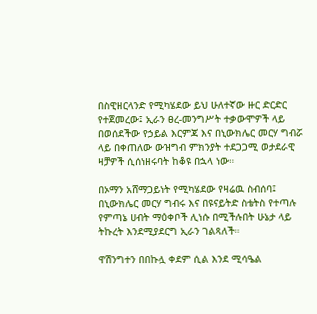በስዊዘርላንድ የሚካሄደው ይህ ሁለተኛው ዙር ድርድር የተጀመረው፤ ኢራን ፀረ-መንግሥት ተቃውሞዎች ላይ በወሰደችው የኃይል እርምጃ እና በኒውክሌር መርሃ ግብሯ ላይ በቀጠለው ውዝግብ ምክንያት ተደጋጋሚ ወታደራዊ ዛቻዎች ሲሰነዘሩባት ከቆዩ በኋላ ነው።

በኦማን አሸማጋይነት የሚካሄደው የዛሬዉ ስብሰባ፤ በኒውክሌር መርሃ ግብሩ እና በዩናይትድ ስቴትስ የተጣሉ የምጣኔ ሀብት ማዕቀቦች ሊነሱ በሚችሉበት ሁኔታ ላይ ትኩረት እንደሚያደርግ ኢራን ገልጻለች።

ዋሽንግተን በበኩሏ ቀደም ሲል እንደ ሚሳዔል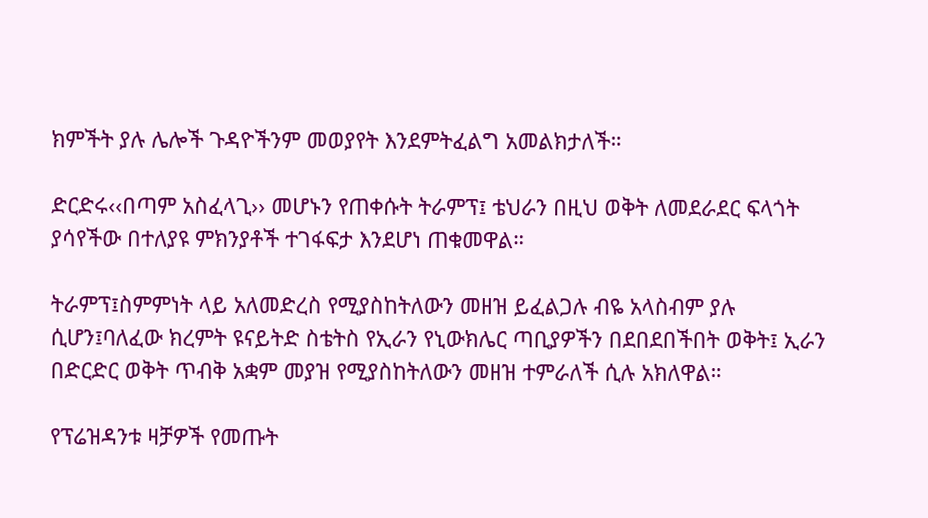ክምችት ያሉ ሌሎች ጉዳዮችንም መወያየት እንደምትፈልግ አመልክታለች።

ድርድሩ‹‹በጣም አስፈላጊ›› መሆኑን የጠቀሱት ትራምፕ፤ ቴህራን በዚህ ወቅት ለመደራደር ፍላጎት ያሳየችው በተለያዩ ምክንያቶች ተገፋፍታ እንደሆነ ጠቁመዋል።

ትራምፕ፤ስምምነት ላይ አለመድረስ የሚያስከትለውን መዘዝ ይፈልጋሉ ብዬ አላስብም ያሉ ሲሆን፤ባለፈው ክረምት ዩናይትድ ስቴትስ የኢራን የኒውክሌር ጣቢያዎችን በደበደበችበት ወቅት፤ ኢራን በድርድር ወቅት ጥብቅ አቋም መያዝ የሚያስከትለውን መዘዝ ተምራለች ሲሉ አክለዋል።

የፕሬዝዳንቱ ዛቻዎች የመጡት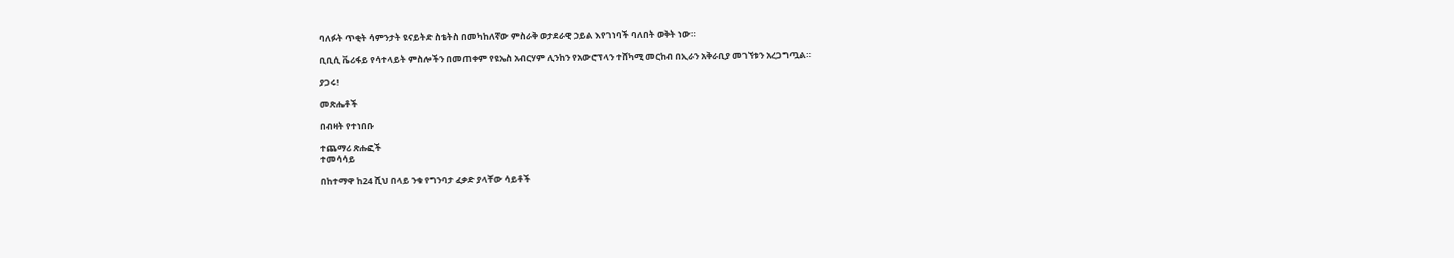ባለፉት ጥቂት ሳምንታት ዩናይትድ ስቴትስ በመካከለኛው ምስራቅ ወታደራዊ ኃይል እየገነባች ባለበት ወቅት ነው።

ቢቢሲ ቬሪፋይ የሳተላይት ምስሎችን በመጠቀም የዩኤስ አብርሃም ሊንከን የአውሮፕላን ተሸካሚ መርከብ በኢራን አቅራቢያ መገኘቱን አረጋግጧል።

ያጋሩ!

መጽሔቶች

በብዛት የተነበቡ

ተጨማሪ ጽሑፎች
ተመሳሳይ

በከተማዋ ከ24 ሺህ በላይ ንቁ የግንባታ ፈቃድ ያላቸው ሳይቶች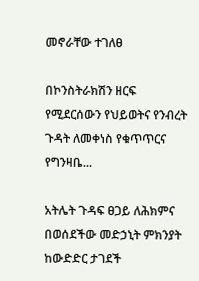መኖራቸው ተገለፀ

በኮንስትራክሽን ዘርፍ የሚደርሰውን የህይወትና የንብረት ጉዳት ለመቀነስ የቁጥጥርና የግንዛቤ...

አትሌት ጉዳፍ ፀጋይ ለሕክምና በወሰደችው መድኃኒት ምክንያት ከውድድር ታገደች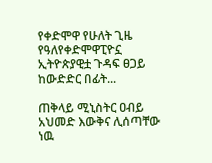የቀድሞዋ የሁለት ጊዜ የዓለየቀድሞዋፒዮኗ ኢትዮጵያዊቷ ጉዳፍ ፀጋይ ከውድድር በፊት...

ጠቅላይ ሚኒስትር ዐብይ አህመድ እውቅና ሊሰጣቸው ነዉ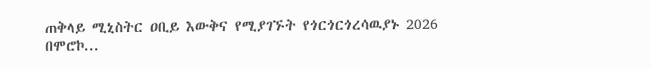ጠቅላይ ሚኒስትር ዐቢይ እውቅና የሚያገኙት የጎርጎርጎረሳዉያኑ 2026 በሞሮኮ...